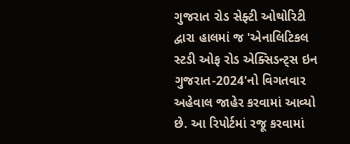ગુજરાત રોડ સેફ્ટી ઓથોરિટી દ્વારા હાલમાં જ 'એનાલિટિકલ સ્ટડી ઓફ રોડ એક્સિડન્ટ્સ ઇન ગુજરાત-2024'નો વિગતવાર અહેવાલ જાહેર કરવામાં આવ્યો છે. આ રિપોર્ટમાં રજૂ કરવામાં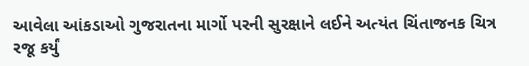આવેલા આંકડાઓ ગુજરાતના માર્ગો પરની સુરક્ષાને લઈને અત્યંત ચિંતાજનક ચિત્ર રજૂ કર્યું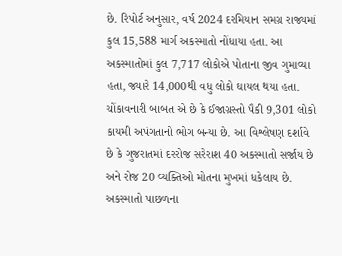છે. રિપોર્ટ અનુસાર, વર્ષ 2024 દરમિયાન સમગ્ર રાજ્યમાં કુલ 15,588 માર્ગ અકસ્માતો નોંધાયા હતા. આ અકસ્માતોમાં કુલ 7,717 લોકોએ પોતાના જીવ ગુમાવ્યા હતા, જ્યારે 14,000થી વધુ લોકો ઘાયલ થયા હતા. ચોંકાવનારી બાબત એ છે કે ઈજાગ્રસ્તો પૈકી 9,301 લોકો કાયમી અપંગતાનો ભોગ બન્યા છે. આ વિશ્લેષણ દર્શાવે છે કે ગુજરાતમાં દરરોજ સરેરાશ 40 અકસ્માતો સર્જાય છે અને રોજ 20 વ્યક્તિઓ મોતના મુખમાં ધકેલાય છે.
અકસ્માતો પાછળના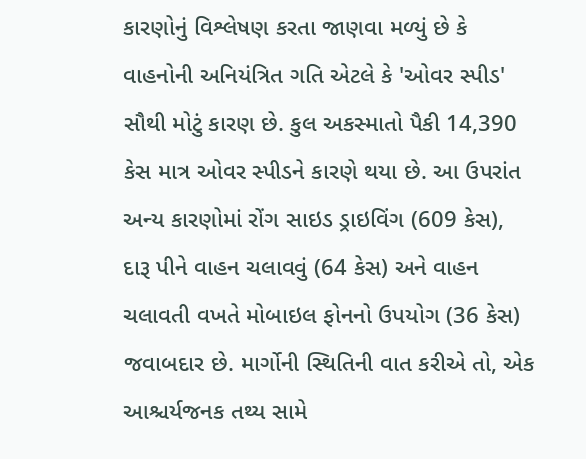કારણોનું વિશ્લેષણ કરતા જાણવા મળ્યું છે કે વાહનોની અનિયંત્રિત ગતિ એટલે કે 'ઓવર સ્પીડ' સૌથી મોટું કારણ છે. કુલ અકસ્માતો પૈકી 14,390 કેસ માત્ર ઓવર સ્પીડને કારણે થયા છે. આ ઉપરાંત અન્ય કારણોમાં રોંગ સાઇડ ડ્રાઇવિંગ (609 કેસ), દારૂ પીને વાહન ચલાવવું (64 કેસ) અને વાહન ચલાવતી વખતે મોબાઇલ ફોનનો ઉપયોગ (36 કેસ) જવાબદાર છે. માર્ગોની સ્થિતિની વાત કરીએ તો, એક આશ્ચર્યજનક તથ્ય સામે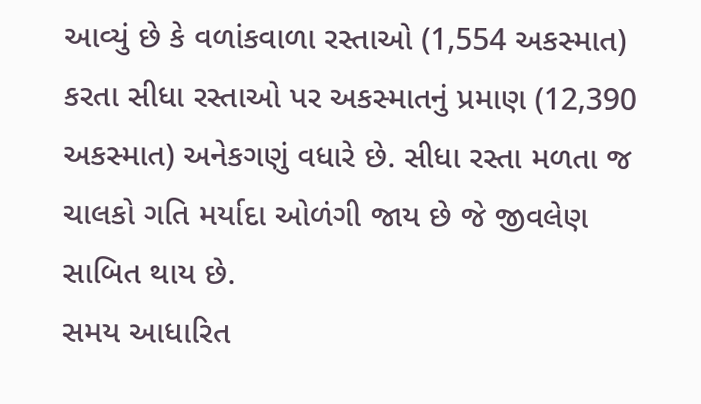આવ્યું છે કે વળાંકવાળા રસ્તાઓ (1,554 અકસ્માત) કરતા સીધા રસ્તાઓ પર અકસ્માતનું પ્રમાણ (12,390 અકસ્માત) અનેકગણું વધારે છે. સીધા રસ્તા મળતા જ ચાલકો ગતિ મર્યાદા ઓળંગી જાય છે જે જીવલેણ સાબિત થાય છે.
સમય આધારિત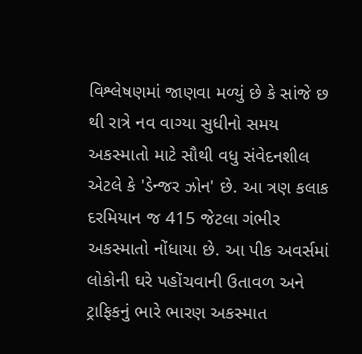વિશ્લેષણમાં જાણવા મળ્યું છે કે સાંજે છ થી રાત્રે નવ વાગ્યા સુધીનો સમય અકસ્માતો માટે સૌથી વધુ સંવેદનશીલ એટલે કે 'ડેન્જર ઝોન' છે. આ ત્રણ કલાક દરમિયાન જ 415 જેટલા ગંભીર અકસ્માતો નોંધાયા છે. આ પીક અવર્સમાં લોકોની ઘરે પહોંચવાની ઉતાવળ અને ટ્રાફિકનું ભારે ભારણ અકસ્માત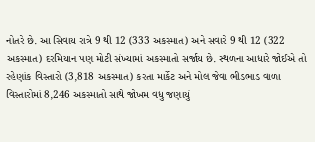નોતરે છે. આ સિવાય રાત્રે 9 થી 12 (333 અકસ્માત) અને સવારે 9 થી 12 (322 અકસ્માત) દરમિયાન પણ મોટી સંખ્યામાં અકસ્માતો સર્જાય છે. સ્થળના આધારે જોઈએ તો રહેણાંક વિસ્તારો (3,818 અકસ્માત) કરતા માર્કેટ અને મોલ જેવા ભીડભાડ વાળા વિસ્તારોમાં 8,246 અકસ્માતો સાથે જોખમ વધુ જણાયું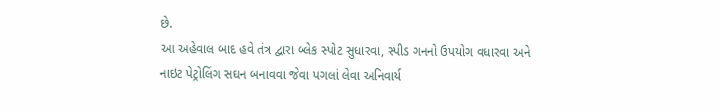છે.
આ અહેવાલ બાદ હવે તંત્ર દ્વારા બ્લેક સ્પોટ સુધારવા, સ્પીડ ગનનો ઉપયોગ વધારવા અને નાઇટ પેટ્રોલિંગ સઘન બનાવવા જેવા પગલાં લેવા અનિવાર્ય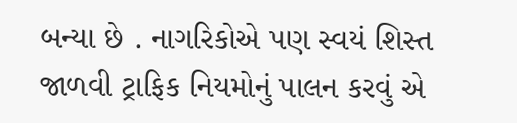બન્યા છે . નાગરિકોએ પણ સ્વયં શિસ્ત જાળવી ટ્રાફિક નિયમોનું પાલન કરવું એ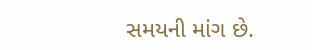સમયની માંગ છે.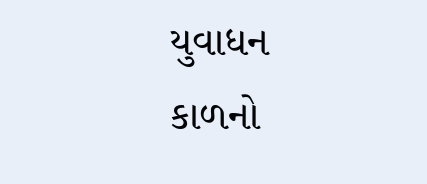યુવાધન કાળનો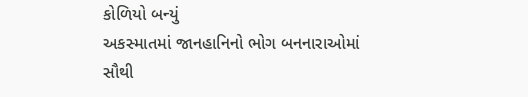કોળિયો બન્યું
અકસ્માતમાં જાનહાનિનો ભોગ બનનારાઓમાં સૌથી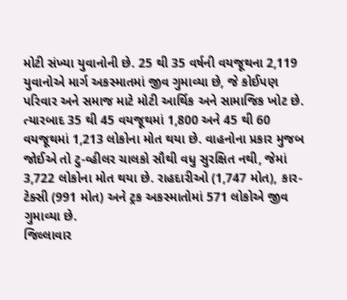મોટી સંખ્યા યુવાનોની છે. 25 થી 35 વર્ષની વયજૂથના 2,119 યુવાનોએ માર્ગ અકસ્માતમાં જીવ ગુમાવ્યા છે, જે કોઈપણ પરિવાર અને સમાજ માટે મોટી આર્થિક અને સામાજિક ખોટ છે. ત્યારબાદ 35 થી 45 વયજૂથમાં 1,800 અને 45 થી 60 વયજૂથમાં 1,213 લોકોના મોત થયા છે. વાહનોના પ્રકાર મુજબ જોઈએ તો ટુ-વ્હીલર ચાલકો સૌથી વધુ સુરક્ષિત નથી, જેમાં 3,722 લોકોના મોત થયા છે. રાહદારીઓ (1,747 મોત), કાર-ટેક્સી (991 મોત) અને ટ્રક અકસ્માતોમાં 571 લોકોએ જીવ ગુમાવ્યા છે.
જિલ્લાવાર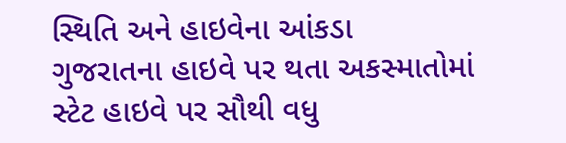સ્થિતિ અને હાઇવેના આંકડા
ગુજરાતના હાઇવે પર થતા અકસ્માતોમાં સ્ટેટ હાઇવે પર સૌથી વધુ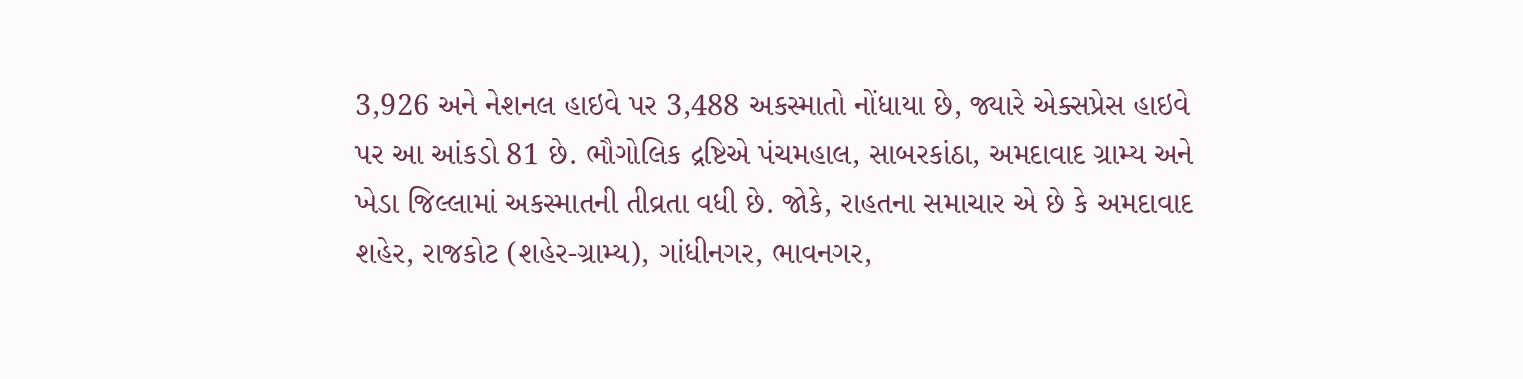3,926 અને નેશનલ હાઇવે પર 3,488 અકસ્માતો નોંધાયા છે, જ્યારે એક્સપ્રેસ હાઇવે પર આ આંકડો 81 છે. ભૌગોલિક દ્રષ્ટિએ પંચમહાલ, સાબરકાંઠા, અમદાવાદ ગ્રામ્ય અને ખેડા જિલ્લામાં અકસ્માતની તીવ્રતા વધી છે. જોકે, રાહતના સમાચાર એ છે કે અમદાવાદ શહેર, રાજકોટ (શહેર-ગ્રામ્ય), ગાંધીનગર, ભાવનગર,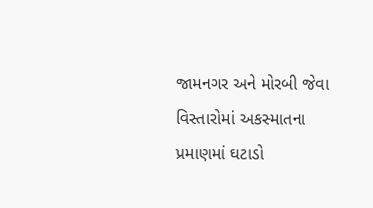જામનગર અને મોરબી જેવા વિસ્તારોમાં અકસ્માતના પ્રમાણમાં ઘટાડો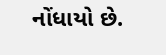નોંધાયો છે.